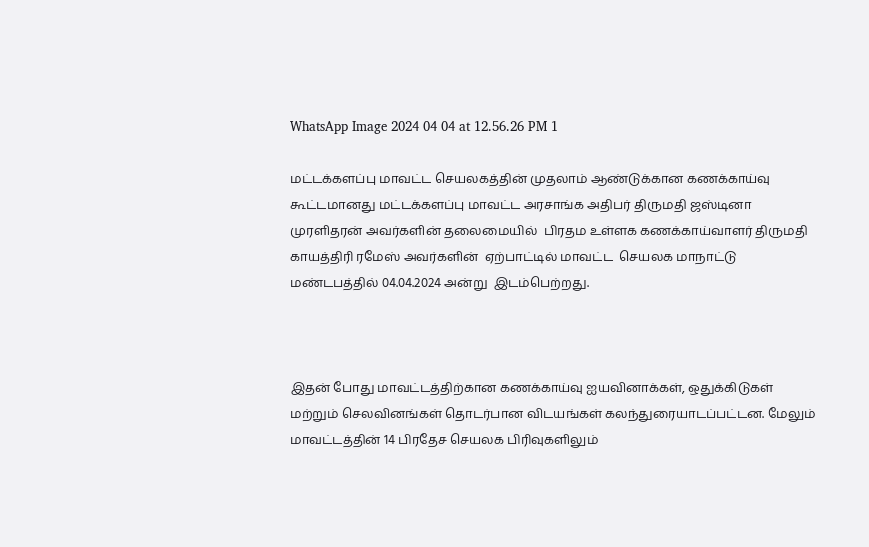WhatsApp Image 2024 04 04 at 12.56.26 PM 1

மட்டக்களப்பு மாவட்ட செயலகத்தின் முதலாம் ஆண்டுக்கான கணக்காய்வு கூட்டமானது மட்டக்களப்பு மாவட்ட அரசாங்க அதிபர் திருமதி ஜஸ்டினா முரளிதரன் அவர்களின் தலைமையில்  பிரதம உள்ளக கணக்காய்வாளர் திருமதி காயத்திரி ரமேஸ் அவர்களின்  ஏற்பாட்டில் மாவட்ட  செயலக மாநாட்டு மண்டபத்தில் 04.04.2024 அன்று  இடம்பெற்றது.



இதன் போது மாவட்டத்திற்கான கணக்காய்வு ஐயவினாக்கள், ஒதுக்கிடுகள் மற்றும் செலவினங்கள் தொடர்பான விடயங்கள் கலந்துரையாடப்பட்டன. மேலும் மாவட்டத்தின் 14 பிரதேச செயலக பிரிவுகளிலும்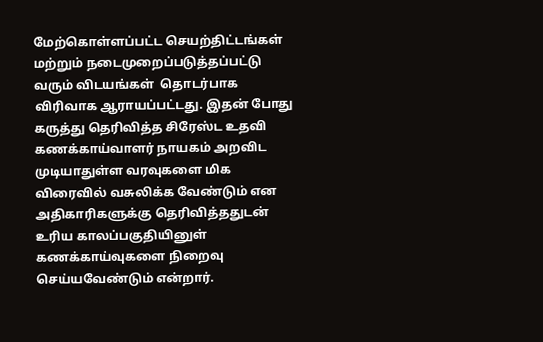மேற்கொள்ளப்பட்ட செயற்திட்டங்கள் மற்றும் நடைமுறைப்படுத்தப்பட்டு வரும் விடயங்கள்  தொடர்பாக விரிவாக ஆராயப்பட்டது. இதன் போது கருத்து தெரிவித்த சிரேஸ்ட உதவி கணக்காய்வாளர் நாயகம் அறவிட முடியாதுள்ள வரவுகளை மிக விரைவில் வசுலிக்க வேண்டும் என அதிகாரிகளுக்கு தெரிவித்ததுடன் உரிய காலப்பகுதியினுள் கணக்காய்வுகளை நிறைவு செய்யவேண்டும் என்றார்.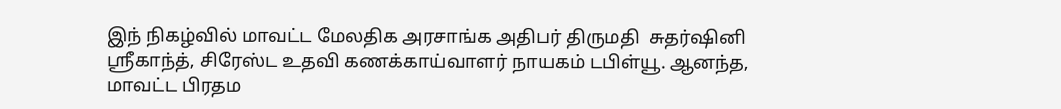இந் நிகழ்வில் மாவட்ட மேலதிக அரசாங்க அதிபர் திருமதி  சுதர்ஷினி ஶ்ரீகாந்த், சிரேஸ்ட உதவி கணக்காய்வாளர் நாயகம் டபிள்யூ. ஆனந்த, மாவட்ட பிரதம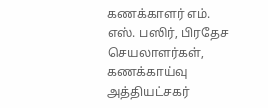கணக்காளர் எம். எஸ். பஸிர், பிரதேச செயலாளர்கள், கணக்காய்வு அத்தியட்சகர்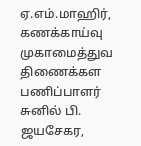ஏ.எம்.மாஹிர், கணக்காய்வு முகாமைத்துவ திணைக்கள பணிப்பாளர் சுனில் பி. ஜயசேகர,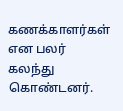கணக்காளர்கள் என பலர் கலந்து கொண்டனர்.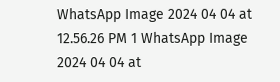WhatsApp Image 2024 04 04 at 12.56.26 PM 1 WhatsApp Image 2024 04 04 at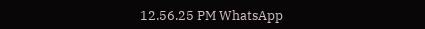12.56.25 PM WhatsApp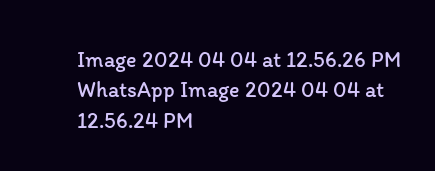Image 2024 04 04 at 12.56.26 PM WhatsApp Image 2024 04 04 at 12.56.24 PM